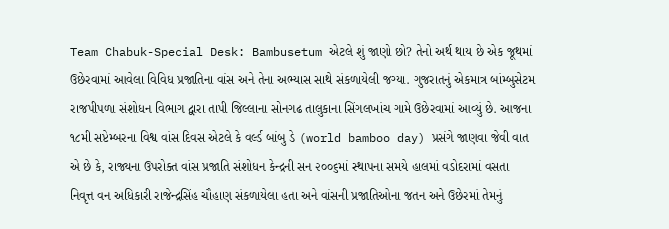Team Chabuk-Special Desk: Bambusetum એટલે શું જાણો છો? તેનો અર્થ થાય છે એક જૂથમાં ઉછેરવામાં આવેલા વિવિધ પ્રજાતિના વાંસ અને તેના અભ્યાસ સાથે સંકળાયેલી જગ્યા. ગુજરાતનું એકમાત્ર બાંમ્બુસેટમ રાજપીપળા સંશોધન વિભાગ દ્વારા તાપી જિલ્લાના સોનગઢ તાલુકાના સિંગલખાંચ ગામે ઉછેરવામાં આવ્યું છે. આજના ૧૮મી સપ્ટેમ્બરના વિશ્વ વાંસ દિવસ એટલે કે વર્લ્ડ બાંબુ ડે (world bamboo day) પ્રસંગે જાણવા જેવી વાત એ છે કે, રાજ્યના ઉપરોક્ત વાંસ પ્રજાતિ સંશોધન કેન્દ્રની સન ૨૦૦૬માં સ્થાપના સમયે હાલમાં વડોદરામાં વસતા નિવૃત્ત વન અધિકારી રાજેન્દ્રસિંહ ચૌહાણ સંકળાયેલા હતા અને વાંસની પ્રજાતિઓના જતન અને ઉછેરમાં તેમનું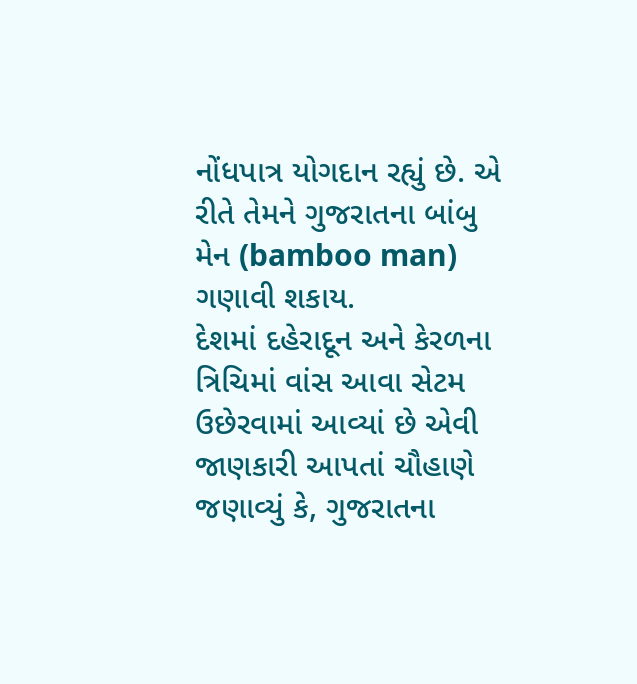નોંધપાત્ર યોગદાન રહ્યું છે. એ રીતે તેમને ગુજરાતના બાંબુ મેન (bamboo man) ગણાવી શકાય.
દેશમાં દહેરાદૂન અને કેરળના ત્રિચિમાં વાંસ આવા સેટમ ઉછેરવામાં આવ્યાં છે એવી જાણકારી આપતાં ચૌહાણે જણાવ્યું કે, ગુજરાતના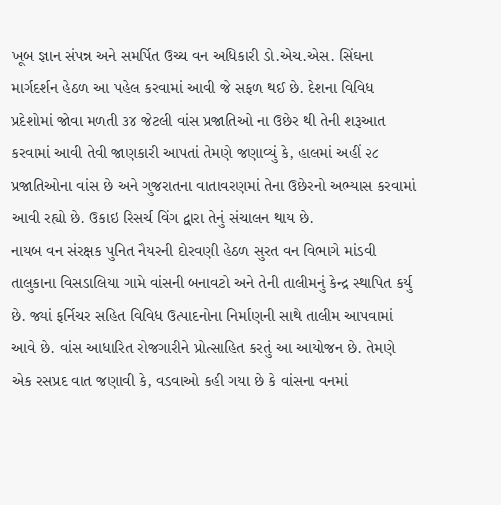ખૂબ જ્ઞાન સંપન્ન અને સમર્પિત ઉચ્ચ વન અધિકારી ડો.એચ.એસ. સિંઘના માર્ગદર્શન હેઠળ આ પહેલ કરવામાં આવી જે સફળ થઈ છે. દેશના વિવિધ પ્રદેશોમાં જોવા મળતી ૩૪ જેટલી વાંસ પ્રજાતિઓ ના ઉછેર થી તેની શરૂઆત કરવામાં આવી તેવી જાણકારી આપતાં તેમણે જણાવ્યું કે, હાલમાં અહીં ૨૮ પ્રજાતિઓના વાંસ છે અને ગુજરાતના વાતાવરણમાં તેના ઉછેરનો અભ્યાસ કરવામાં આવી રહ્યો છે. ઉકાઇ રિસર્ચ વિંગ દ્વારા તેનું સંચાલન થાય છે.
નાયબ વન સંરક્ષક પુનિત નૈયરની દોરવણી હેઠળ સુરત વન વિભાગે માંડવી તાલુકાના વિસડાલિયા ગામે વાંસની બનાવટો અને તેની તાલીમનું કેન્દ્ર સ્થાપિત કર્યુ છે. જ્યાં ફર્નિચર સહિત વિવિધ ઉત્પાદનોના નિર્માણની સાથે તાલીમ આપવામાં આવે છે. વાંસ આધારિત રોજગારીને પ્રોત્સાહિત કરતું આ આયોજન છે. તેમણે એક રસપ્રદ વાત જણાવી કે, વડવાઓ કહી ગયા છે કે વાંસના વનમાં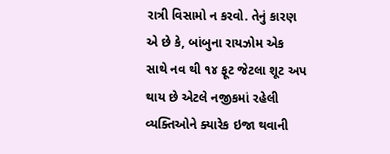રાત્રી વિસામો ન કરવો. તેનું કારણ એ છે કે, બાંબુના રાયઝોમ એક સાથે નવ થી ૧૪ ફૂટ જેટલા શૂટ અપ થાય છે એટલે નજીકમાં રહેલી વ્યક્તિઓને ક્યારેક ઇજા થવાની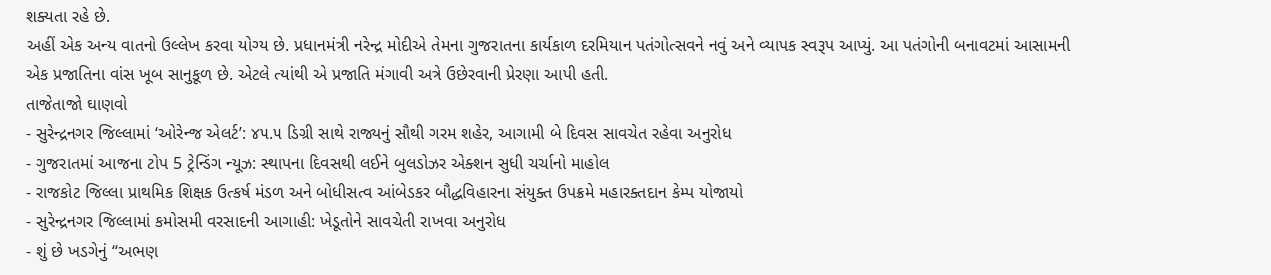શક્યતા રહે છે.
અહીં એક અન્ય વાતનો ઉલ્લેખ કરવા યોગ્ય છે. પ્રધાનમંત્રી નરેન્દ્ર મોદીએ તેમના ગુજરાતના કાર્યકાળ દરમિયાન પતંગોત્સવને નવું અને વ્યાપક સ્વરૂપ આપ્યું. આ પતંગોની બનાવટમાં આસામની એક પ્રજાતિના વાંસ ખૂબ સાનુકૂળ છે. એટલે ત્યાંથી એ પ્રજાતિ મંગાવી અત્રે ઉછેરવાની પ્રેરણા આપી હતી.
તાજેતાજો ઘાણવો
- સુરેન્દ્રનગર જિલ્લામાં ‘ઓરેન્જ એલર્ટ’: ૪૫.૫ ડિગ્રી સાથે રાજ્યનું સૌથી ગરમ શહેર, આગામી બે દિવસ સાવચેત રહેવા અનુરોધ
- ગુજરાતમાં આજના ટોપ 5 ટ્રેન્ડિંગ ન્યૂઝ: સ્થાપના દિવસથી લઈને બુલડોઝર એક્શન સુધી ચર્ચાનો માહોલ
- રાજકોટ જિલ્લા પ્રાથમિક શિક્ષક ઉત્કર્ષ મંડળ અને બોધીસત્વ આંબેડકર બૌદ્ધવિહારના સંયુક્ત ઉપક્રમે મહારક્તદાન કેમ્પ યોજાયો
- સુરેન્દ્રનગર જિલ્લામાં કમોસમી વરસાદની આગાહી: ખેડૂતોને સાવચેતી રાખવા અનુરોધ
- શું છે ખડગેનું “અભણ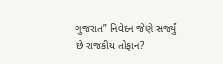ગુજરાત” નિવેદન જેણે સર્જ્યું છે રાજકીય તોફાન?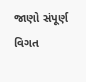જાણો સંપૂર્ણ વિગત